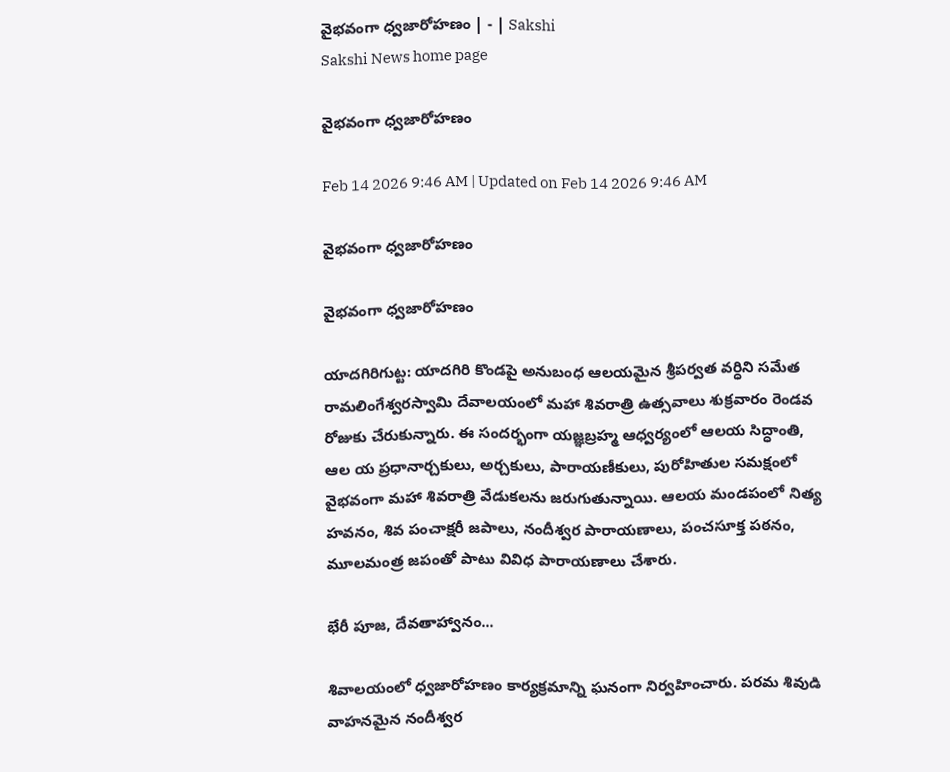వైభవంగా ధ్వజారోహణం | - | Sakshi
Sakshi News home page

వైభవంగా ధ్వజారోహణం

Feb 14 2026 9:46 AM | Updated on Feb 14 2026 9:46 AM

వైభవంగా ధ్వజారోహణం

వైభవంగా ధ్వజారోహణం

యాదగిరిగుట్ట: యాదగిరి కొండపై అనుబంధ ఆలయమైన శ్రీపర్వత వర్ధిని సమేత రామలింగేశ్వరస్వామి దేవాలయంలో మహా శివరాత్రి ఉత్సవాలు శుక్రవారం రెండవ రోజుకు చేరుకున్నారు. ఈ సందర్భంగా యజ్ఞబ్రహ్మ ఆధ్వర్యంలో ఆలయ సిద్ధాంతి, ఆల య ప్రధానార్చకులు, అర్చకులు, పారాయణీకులు, పురోహితుల సమక్షంలో వైభవంగా మహా శివరాత్రి వేడుకలను జరుగుతున్నాయి. ఆలయ మండపంలో నిత్య హవనం, శివ పంచాక్షరీ జపాలు, నందీశ్వర పారాయణాలు, పంచసూక్త పఠనం, మూలమంత్ర జపంతో పాటు వివిధ పారాయణాలు చేశారు.

భేరీ పూజ, దేవతాహ్వానం...

శివాలయంలో ధ్వజారోహణం కార్యక్రమాన్ని ఘనంగా నిర్వహించారు. పరమ శివుడి వాహనమైన నందీశ్వర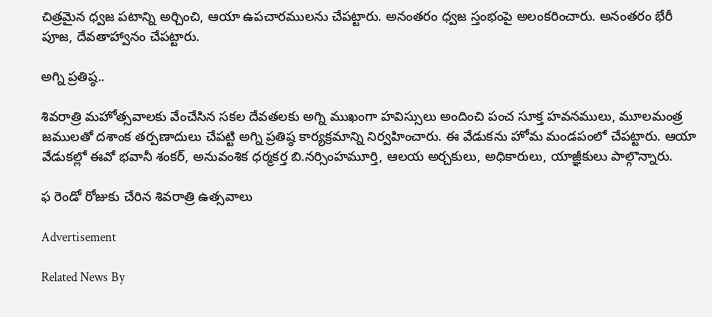చిత్రమైన ధ్వజ పటాన్ని అర్చించి, ఆయా ఉపచారములను చేపట్టారు. అనంతరం ధ్వజ స్తంభంపై అలంకరించారు. అనంతరం భేరీ పూజ, దేవతాహ్వానం చేపట్టారు.

అగ్ని ప్రతిష్ఠ..

శివరాత్రి మహోత్సవాలకు వేంచేసిన సకల దేవతలకు అగ్ని ముఖంగా హవిస్సులు అందించి పంచ సూక్త హవనములు, మూలమంత్ర జములతో దశాంక తర్పణాదులు చేపట్టి అగ్ని ప్రతిష్ఠ కార్యక్రమాన్ని నిర్వహించారు. ఈ వేడుకను హోమ మండపంలో చేపట్టారు. ఆయా వేడుకల్లో ఈవో భవానీ శంకర్‌, అనువంశిక ధర్మకర్త బి.నర్సింహమూర్తి, ఆలయ అర్చకులు, అధికారులు, యాజ్ఞీకులు పాల్గొన్నారు.

ఫ రెండో రోజుకు చేరిన శివరాత్రి ఉత్సవాలు

Advertisement

Related News By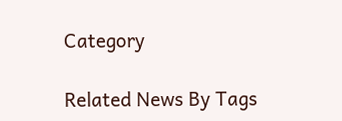Category

Related News By Tags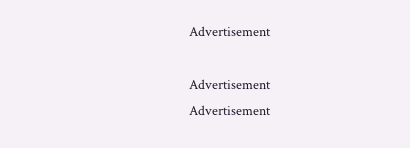Advertisement

Advertisement
Advertisement